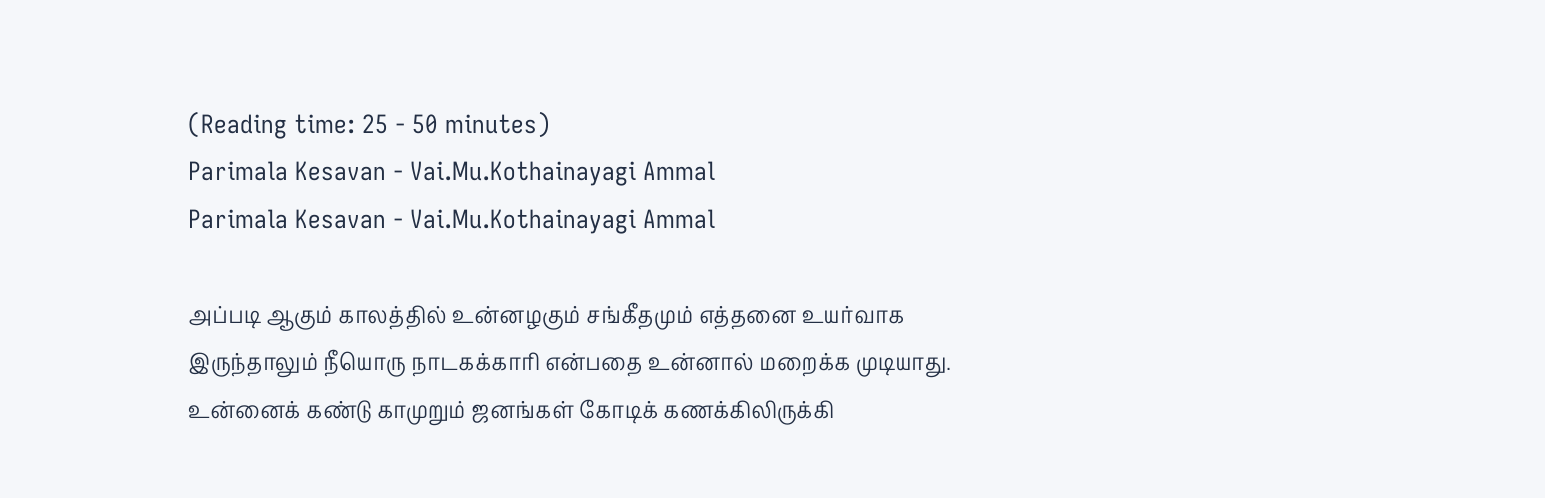(Reading time: 25 - 50 minutes)
Parimala Kesavan - Vai.Mu.Kothainayagi Ammal
Parimala Kesavan - Vai.Mu.Kothainayagi Ammal

அப்படி ஆகும் காலத்தில் உன்னழகும் சங்கீதமும் எத்தனை உயர்வாக இருந்தாலும் நீயொரு நாடகக்காரி என்பதை உன்னால் மறைக்க முடியாது. உன்னைக் கண்டு காமுறும் ஜனங்கள் கோடிக் கணக்கிலிருக்கி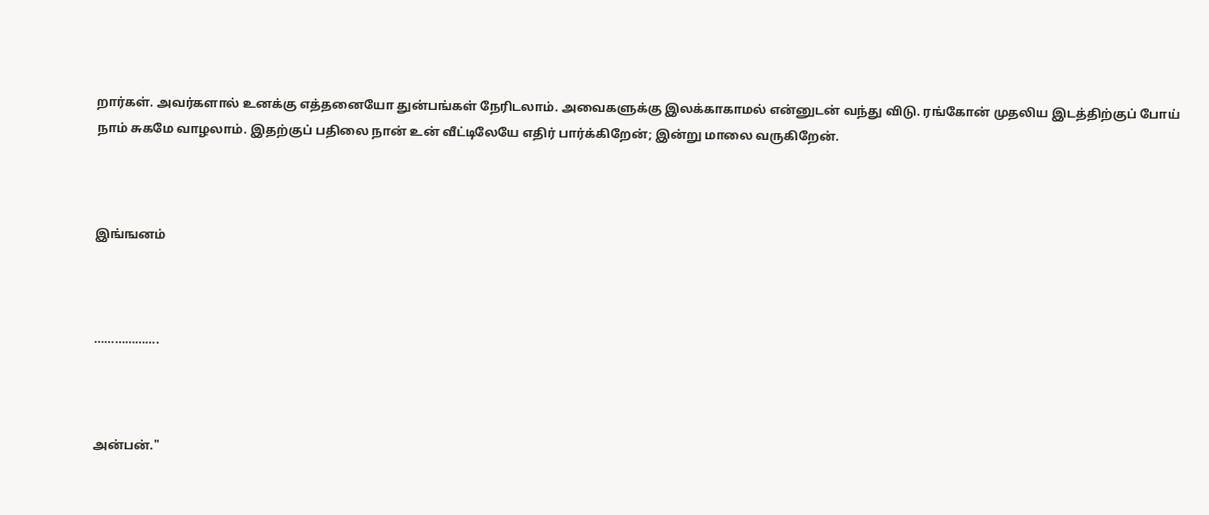றார்கள். அவர்களால் உனக்கு எத்தனையோ துன்பங்கள் நேரிடலாம். அவைகளுக்கு இலக்காகாமல் என்னுடன் வந்து விடு. ரங்கோன் முதலிய இடத்திற்குப் போய் நாம் சுகமே வாழலாம். இதற்குப் பதிலை நான் உன் வீட்டிலேயே எதிர் பார்க்கிறேன்; இன்று மாலை வருகிறேன்.



இங்ஙனம்



……………….



அன்பன்."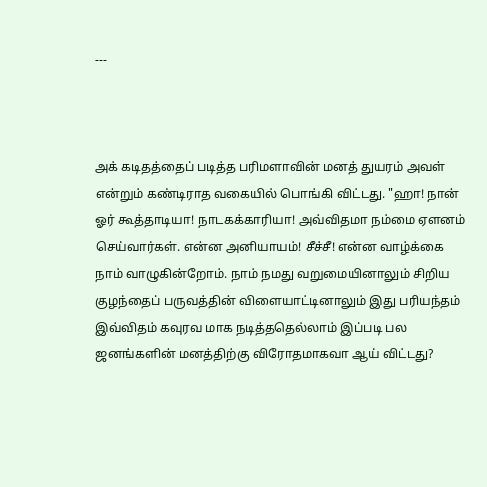---



அக் கடிதத்தைப் படித்த பரிமளாவின் மனத் துயரம் அவள் என்றும் கண்டிராத வகையில் பொங்கி விட்டது. "ஹா! நான் ஓர் கூத்தாடியா! நாடகக்காரியா! அவ்விதமா நம்மை ஏளனம் செய்வார்கள். என்ன அனியாயம்! சீச்சீ! என்ன வாழ்க்கை நாம் வாழுகின்றோம். நாம் நமது வறுமையினாலும் சிறிய குழந்தைப் பருவத்தின் விளையாட்டினாலும் இது பரியந்தம் இவ்விதம் கவுரவ மாக நடித்ததெல்லாம் இப்படி பல ஜனங்களின் மனத்திற்கு விரோதமாகவா ஆய் விட்டது?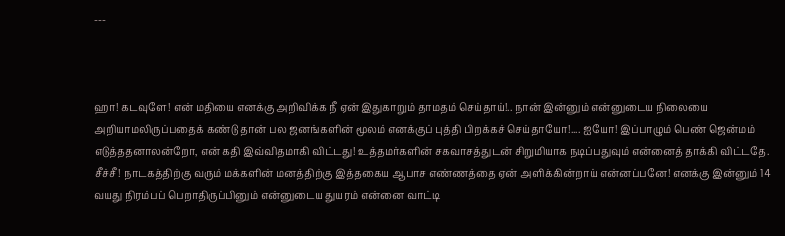---



ஹா! கடவுளே! என் மதியை எனக்கு அறிவிக்க நீ ஏன் இதுகாறும் தாமதம் செய்தாய்!.. நான் இன்னும் என்னுடைய நிலையை அறியாமலிருப்பதைக் கண்டு தான் பல ஜனங்களின் மூலம் எனக்குப் புத்தி பிறக்கச் செய்தாயோ!.... ஐயோ! இப்பாழும் பெண் ஜென்மம் எடுத்ததனாலன்றோ, என் கதி இவ்விதமாகி விட்டது! உத்தமர்களின் சகவாசத்துடன் சிறுமியாக நடிப்பதுவும் என்னைத் தாக்கி விட்டதே. சீச்சீ! நாடகத்திற்கு வரும் மக்களின் மனத்திற்கு இத்தகைய ஆபாச எண்ணத்தை ஏன் அளிக்கின்றாய் என்னப்பனே! எனக்கு இன்னும் 14 வயது நிரம்பப் பெறாதிருப்பினும் என்னுடைய துயரம் என்னை வாட்டி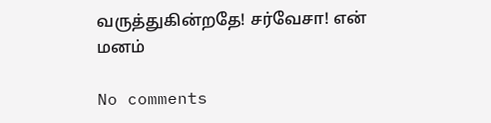வருத்துகின்றதே! சர்வேசா! என் மனம்

No comments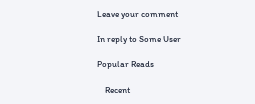Leave your comment

In reply to Some User

Popular Reads

    Recent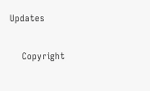Updates

    Copyright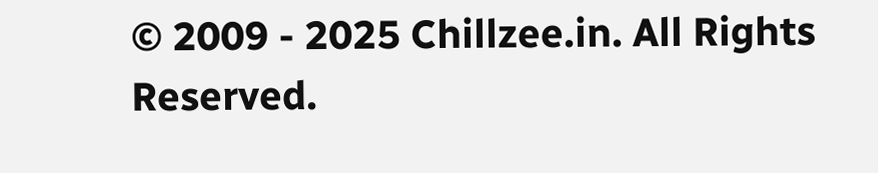© 2009 - 2025 Chillzee.in. All Rights Reserved.